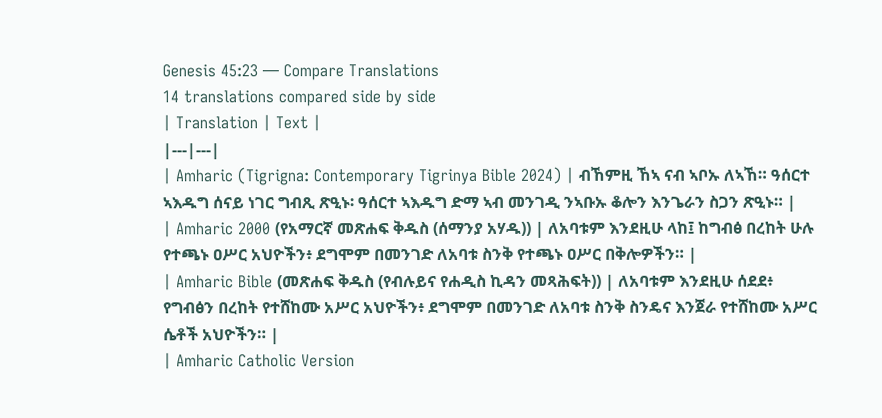Genesis 45:23 — Compare Translations
14 translations compared side by side
| Translation | Text |
|---|---|
| Amharic (Tigrigna: Contemporary Tigrinya Bible 2024) | ብኸምዚ ኸኣ ናብ ኣቦኡ ለኣኸ። ዓሰርተ ኣእዱግ ሰናይ ነገር ግብጺ ጽዒኑ፡ ዓሰርተ ኣእዱግ ድማ ኣብ መንገዲ ንኣቡኡ ቆሎን እንጌራን ስጋን ጽዒኑ። |
| Amharic 2000 (የአማርኛ መጽሐፍ ቅዱስ (ሰማንያ አሃዱ)) | ለአባቱም እንደዚሁ ላከ፤ ከግብፅ በረከት ሁሉ የተጫኑ ዐሥር አህዮችን፥ ደግሞም በመንገድ ለአባቱ ስንቅ የተጫኑ ዐሥር በቅሎዎችን። |
| Amharic Bible (መጽሐፍ ቅዱስ (የብሉይና የሐዲስ ኪዳን መጻሕፍት)) | ለአባቱም እንደዚሁ ሰደደ፥ የግብፅን በረከት የተሸከሙ አሥር አህዮችን፥ ደግሞም በመንገድ ለአባቱ ስንቅ ስንዴና እንጀራ የተሸከሙ አሥር ሴቶች አህዮችን። |
| Amharic Catholic Version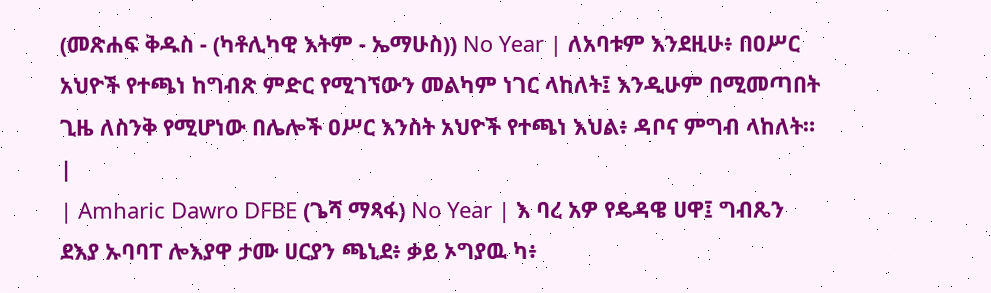(መጽሐፍ ቅዱስ - (ካቶሊካዊ እትም - ኤማሁስ)) No Year | ለአባቱም እንደዚሁ፥ በዐሥር አህዮች የተጫነ ከግብጽ ምድር የሚገኘውን መልካም ነገር ላከለት፤ እንዲሁም በሚመጣበት ጊዜ ለስንቅ የሚሆነው በሌሎች ዐሥር እንስት አህዮች የተጫነ እህል፥ ዳቦና ምግብ ላከለት። |
| Amharic Dawro DFBE (ጌሻ ማጻፋ) No Year | እ ባረ አዎ የዴዳዌ ሀዋ፤ ግብጼን ደእያ ኡባባፐ ሎእያዋ ታሙ ሀርያን ጫኒደ፥ ቃይ ኦግያዉ ካ፥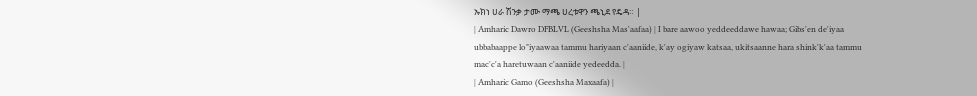ኡክነ ሀራ ሽንቃ ታሙ ማጫ ሀረቱዋን ጫኒደ የዴዳ። |
| Amharic Dawro DFBLVL (Geeshsha Mas'aafaa) | I bare aawoo yeddeeddawe hawaa; Gibs'en de'iyaa ubbabaappe lo"iyaawaa tammu hariyaan c'aaniide, k'ay ogiyaw katsaa, ukitsaanne hara shink'k'aa tammu mac'c'a haretuwaan c'aaniide yedeedda. |
| Amharic Gamo (Geeshsha Maxaafa) |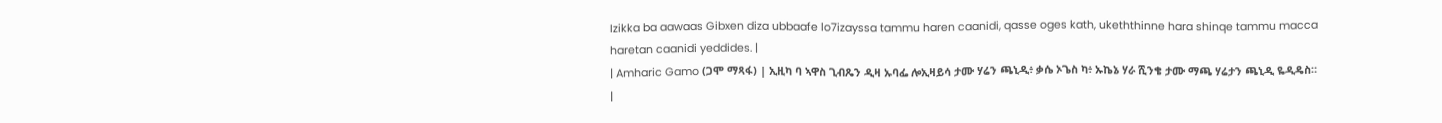Izikka ba aawaas Gibxen diza ubbaafe lo7izayssa tammu haren caanidi, qasse oges kath, ukeththinne hara shinqe tammu macca haretan caanidi yeddides. |
| Amharic Gamo (ጋሞ ማጻፋ) | ኢዚካ ባ ኣዋስ ጊብጼን ዲዛ ኡባፌ ሎኢዛይሳ ታሙ ሃሬን ጫኒዲ፥ ቃሴ ኦጌስ ካ፥ ኡኬኔ ሃራ ሺንቄ ታሙ ማጫ ሃሬታን ጫኒዲ ዬዲዴስ። |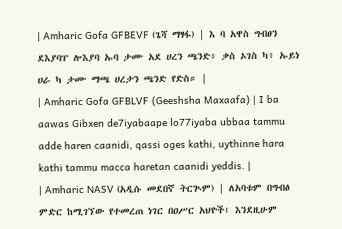| Amharic Gofa GFBEVF (ጌሻ ማፃፋ) | እ ባ አዋስ ግብፀን ደእያባፐ ሎእያባ ኡባ ታሙ አደ ሀረን ጫንድ፥ ቃስ ኦገስ ካ፥ ኡይነ ሀራ ካ ታሙ ማጫ ሀረታን ጫንድ የድስ። |
| Amharic Gofa GFBLVF (Geeshsha Maxaafa) | I ba aawas Gibxen de7iyabaape lo77iyaba ubbaa tammu adde haren caanidi, qassi oges kathi, uythinne hara kathi tammu macca haretan caanidi yeddis. |
| Amharic NASV (አዲሱ መደበኛ ትርጒም) | ለአባቱም በግብፅ ምድር ከሚገኘው የተመረጠ ነገር በዐሥር አህዮች፣ እንደዚሁም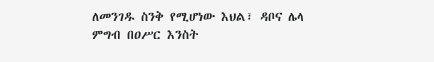ለመንገዱ ስንቅ የሚሆነው እህል፣ ዳቦና ሌላ ምግብ በዐሥር እንስት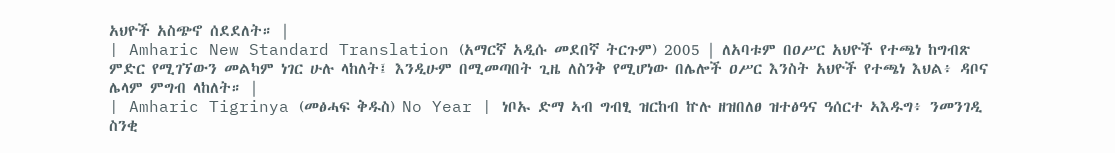አህዮች አስጭኖ ሰደደለት። |
| Amharic New Standard Translation (አማርኛ አዲሱ መደበኛ ትርጉም) 2005 | ለአባቱም በዐሥር አህዮች የተጫነ ከግብጽ ምድር የሚገኘውን መልካም ነገር ሁሉ ላከለት፤ እንዲሁም በሚመጣበት ጊዜ ለስንቅ የሚሆነው በሌሎች ዐሥር እንስት አህዮች የተጫነ እህል፥ ዳቦና ሌላም ምግብ ላከለት። |
| Amharic Tigrinya (መፅሓፍ ቅዱስ) No Year | ነቦኡ ድማ ኣብ ግብፂ ዝርከብ ኵሉ ዘዝበለፀ ዝተፅዓና ዓሰርተ ኣእዱግ፥ ንመንገዲ ስንቂ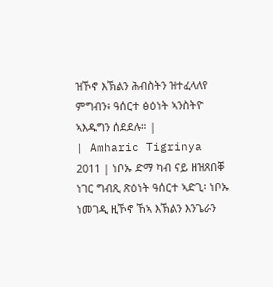ዝኾኖ እኽልን ሕብስትን ዝተፈላለየ ምግብን፥ ዓሰርተ ፅዕነት ኣንስትዮ ኣእዱግን ሰደደሉ። |
| Amharic Tigrinya 2011 | ነቦኡ ድማ ካብ ናይ ዘዝጸበቐ ነገር ግብጺ ጽዕነት ዓሰርተ ኣድጊ፡ ነቦኡ ነመገዲ ዚኾኖ ኸኣ እኽልን እንጌራን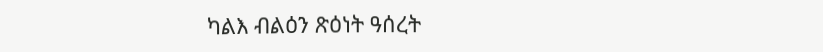ካልእ ብልዕን ጽዕነት ዓሰረት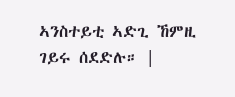ኣንስተይቲ ኣድጊ ኸምዚ ገይሩ ሰደድሉ። |